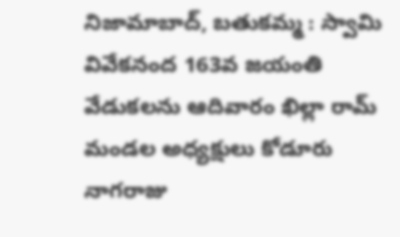నిజామాబాద్, బతుకమ్మ : స్వామి వివేకనంద 163వ జయంతి వేడుకలను ఆదివారం ఖిల్లా రామ్ మండల అధ్యక్షులు కోడూరు నాగరాజు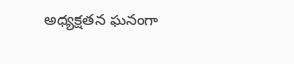అధ్యక్షతన ఘనంగా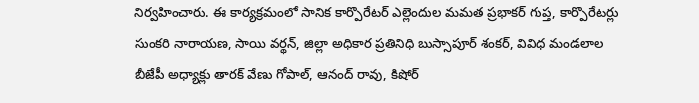నిర్వహించారు. ఈ కార్యక్రమంలో సానిక కార్పొరేటర్ ఎల్లెందుల మమత ప్రభాకర్ గుప్త, కార్పొరేటర్లు సుంకరి నారాయణ, సాయి వర్థన్, జిల్లా అధికార ప్రతినిధి బుస్సాపూర్ శంకర్, వివిధ మండలాల బీజేపీ అధ్యాక్లు తారక్ వేణు గోపాల్, ఆనంద్ రావు, కిషోర్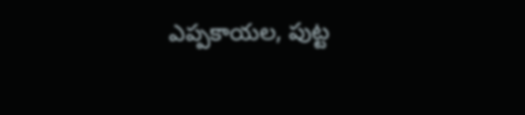ఎప్పకాయల, పుట్ట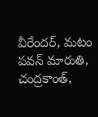వీరేందర్, మటం పవన్ మారుతి, చంద్రకాంత్,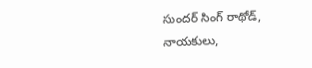సుందర్ సింగ్ రాథోడ్, నాయకులు,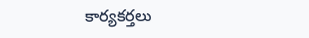కార్యకర్తలు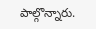పాల్గొన్నారు.